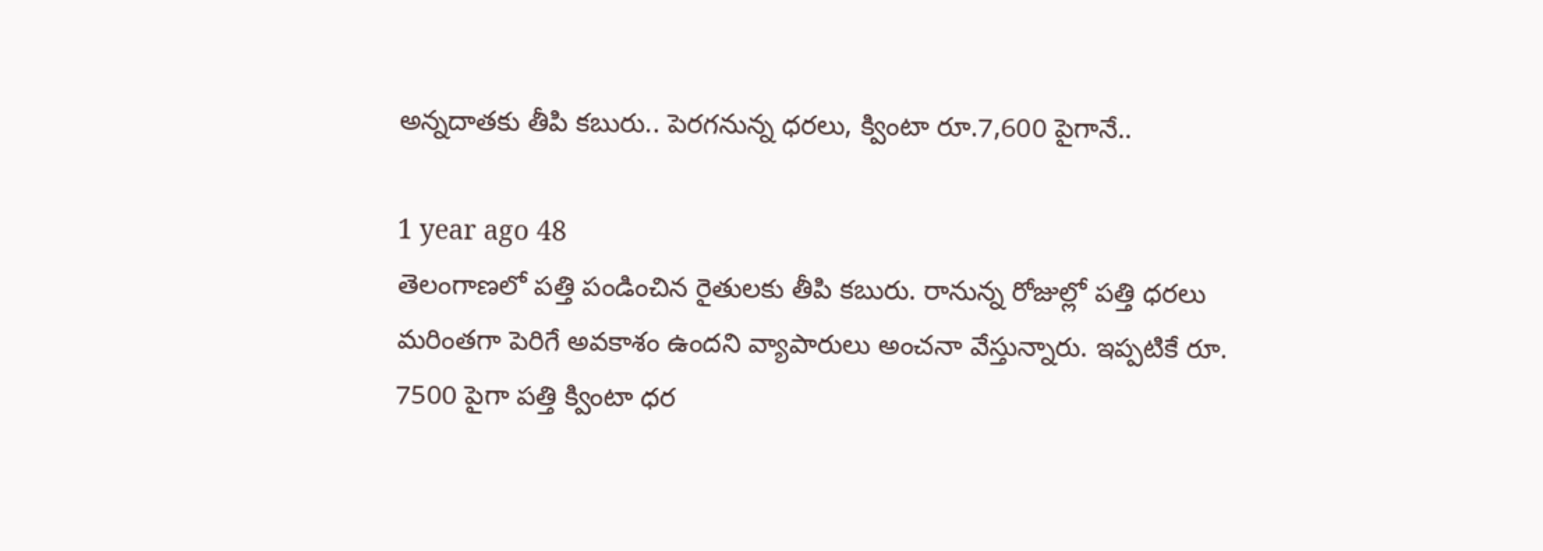అన్నదాతకు తీపి కబురు.. పెరగనున్న ధరలు, క్వింటా రూ.7,600 పైగానే..

1 year ago 48
తెలంగాణలో పత్తి పండించిన రైతులకు తీపి కబురు. రానున్న రోజుల్లో పత్తి ధరలు మరింతగా పెరిగే అవకాశం ఉందని వ్యాపారులు అంచనా వేస్తున్నారు. ఇప్పటికే రూ. 7500 పైగా పత్తి క్వింటా ధర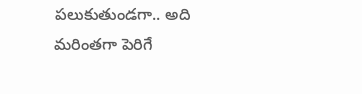పలుకుతుండగా.. అది మరింతగా పెరిగే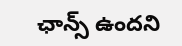ఛాన్స్ ఉందని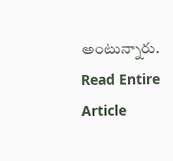అంటున్నారు.
Read Entire Article